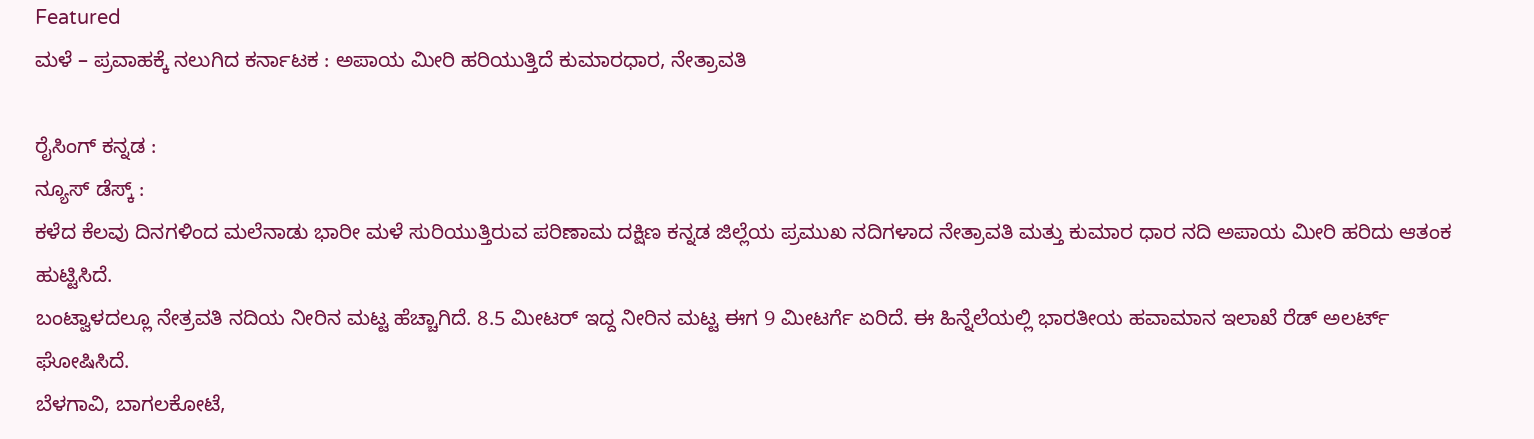Featured
ಮಳೆ – ಪ್ರವಾಹಕ್ಕೆ ನಲುಗಿದ ಕರ್ನಾಟಕ : ಅಪಾಯ ಮೀರಿ ಹರಿಯುತ್ತಿದೆ ಕುಮಾರಧಾರ, ನೇತ್ರಾವತಿ

ರೈಸಿಂಗ್ ಕನ್ನಡ :
ನ್ಯೂಸ್ ಡೆಸ್ಕ್ :
ಕಳೆದ ಕೆಲವು ದಿನಗಳಿಂದ ಮಲೆನಾಡು ಭಾರೀ ಮಳೆ ಸುರಿಯುತ್ತಿರುವ ಪರಿಣಾಮ ದಕ್ಷಿಣ ಕನ್ನಡ ಜಿಲ್ಲೆಯ ಪ್ರಮುಖ ನದಿಗಳಾದ ನೇತ್ರಾವತಿ ಮತ್ತು ಕುಮಾರ ಧಾರ ನದಿ ಅಪಾಯ ಮೀರಿ ಹರಿದು ಆತಂಕ ಹುಟ್ಟಿಸಿದೆ.
ಬಂಟ್ವಾಳದಲ್ಲೂ ನೇತ್ರವತಿ ನದಿಯ ನೀರಿನ ಮಟ್ಟ ಹೆಚ್ಚಾಗಿದೆ. 8.5 ಮೀಟರ್ ಇದ್ದ ನೀರಿನ ಮಟ್ಟ ಈಗ 9 ಮೀಟರ್ಗೆ ಏರಿದೆ. ಈ ಹಿನ್ನೆಲೆಯಲ್ಲಿ ಭಾರತೀಯ ಹವಾಮಾನ ಇಲಾಖೆ ರೆಡ್ ಅಲರ್ಟ್ ಘೋಷಿಸಿದೆ.
ಬೆಳಗಾವಿ, ಬಾಗಲಕೋಟೆ,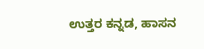ಉತ್ತರ ಕನ್ನಡ, ಹಾಸನ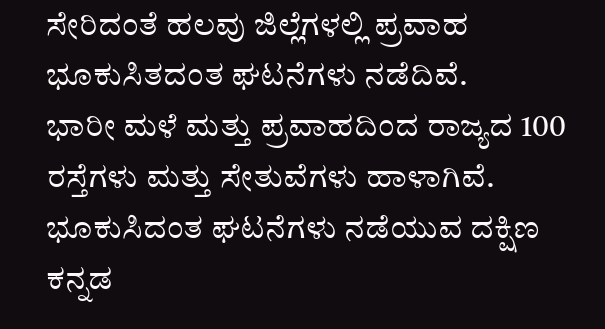ಸೇರಿದಂತೆ ಹಲವು ಜಿಲ್ಲೆಗಳಲ್ಲಿ ಪ್ರವಾಹ ಭೂಕುಸಿತದಂತ ಘಟನೆಗಳು ನಡೆದಿವೆ.
ಭಾರೀ ಮಳೆ ಮತ್ತು ಪ್ರವಾಹದಿಂದ ರಾಜ್ಯದ 100 ರಸ್ತೆಗಳು ಮತ್ತು ಸೇತುವೆಗಳು ಹಾಳಾಗಿವೆ.
ಭೂಕುಸಿದಂತ ಘಟನೆಗಳು ನಡೆಯುವ ದಕ್ಷಿಣ ಕನ್ನಡ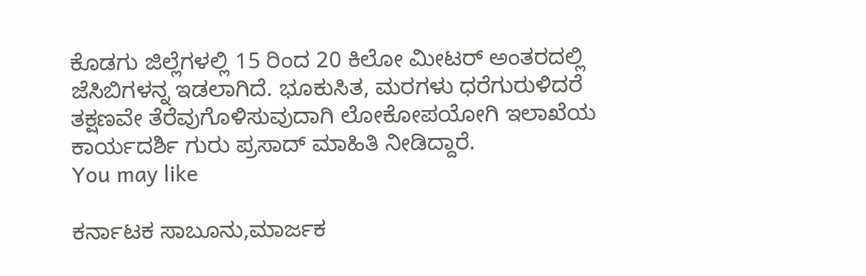ಕೊಡಗು ಜಿಲ್ಲೆಗಳಲ್ಲಿ 15 ರಿಂದ 20 ಕಿಲೋ ಮೀಟರ್ ಅಂತರದಲ್ಲಿ ಜೆಸಿಬಿಗಳನ್ನ ಇಡಲಾಗಿದೆ. ಭೂಕುಸಿತ, ಮರಗಳು ಧರೆಗುರುಳಿದರೆ ತಕ್ಷಣವೇ ತೆರೆವುಗೊಳಿಸುವುದಾಗಿ ಲೋಕೋಪಯೋಗಿ ಇಲಾಖೆಯ ಕಾರ್ಯದರ್ಶಿ ಗುರು ಪ್ರಸಾದ್ ಮಾಹಿತಿ ನೀಡಿದ್ದಾರೆ.
You may like

ಕರ್ನಾಟಕ ಸಾಬೂನು,ಮಾರ್ಜಕ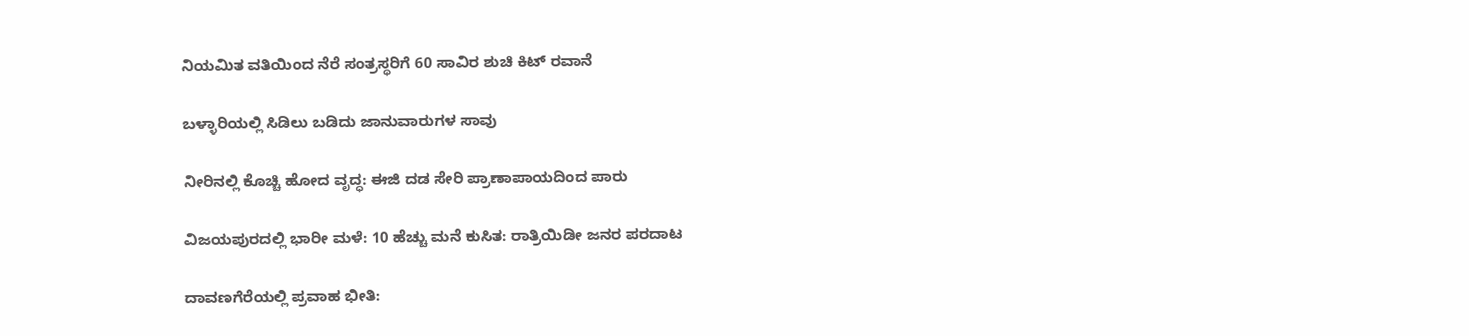ನಿಯಮಿತ ವತಿಯಿಂದ ನೆರೆ ಸಂತ್ರಸ್ಥರಿಗೆ 60 ಸಾವಿರ ಶುಚಿ ಕಿಟ್ ರವಾನೆ

ಬಳ್ಳಾರಿಯಲ್ಲಿ ಸಿಡಿಲು ಬಡಿದು ಜಾನುವಾರುಗಳ ಸಾವು

ನೀರಿನಲ್ಲಿ ಕೊಚ್ಚಿ ಹೋದ ವೃದ್ಧ: ಈಜಿ ದಡ ಸೇರಿ ಪ್ರಾಣಾಪಾಯದಿಂದ ಪಾರು

ವಿಜಯಪುರದಲ್ಲಿ ಭಾರೀ ಮಳೆ: 10 ಹೆಚ್ಚು ಮನೆ ಕುಸಿತ: ರಾತ್ರಿಯಿಡೀ ಜನರ ಪರದಾಟ

ದಾವಣಗೆರೆಯಲ್ಲಿ ಪ್ರವಾಹ ಭೀತಿ: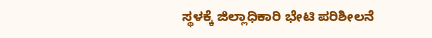ಸ್ಥಳಕ್ಕೆ ಜಿಲ್ಲಾಧಿಕಾರಿ ಭೇಟಿ ಪರಿಶೀಲನೆ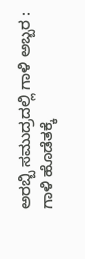ಅರಬ್ಬಿ ಸಮುದ್ರದಲ್ಲಿ ಗಾಳಿ ಅಬ್ಬರ : ಗಾಳಿ ಹೊಡೆತಕ್ಕೆ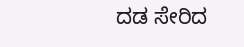ದಡ ಸೇರಿದ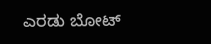ಎರಡು ಬೋಟ್